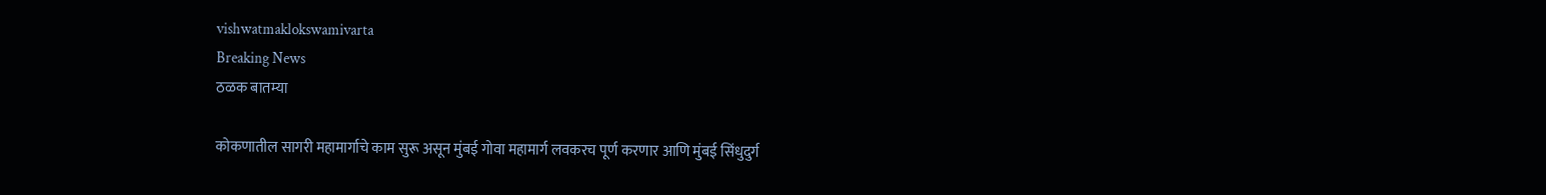vishwatmaklokswamivarta
Breaking News
ठळक बातम्या

कोकणातील सागरी महामार्गाचे काम सुरू असून मुंबई गोवा महामार्ग लवकरच पूर्ण करणार आणि मुंबई सिंधुदुर्ग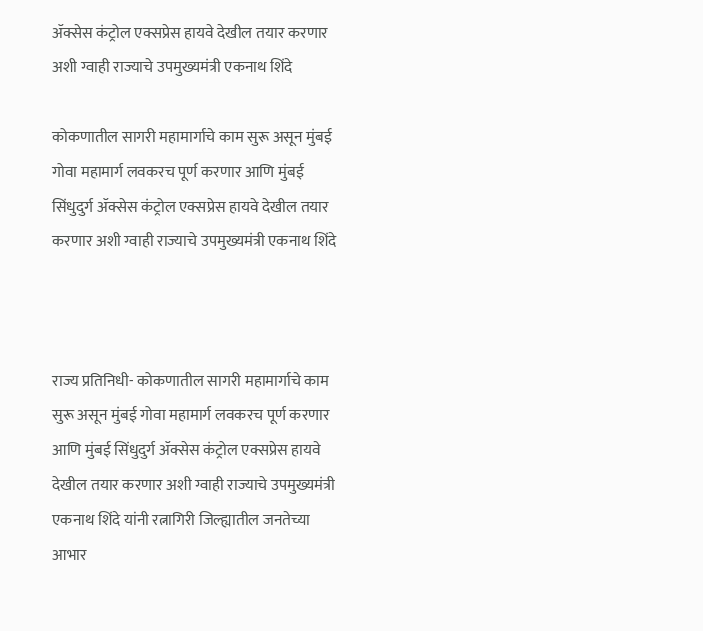ॲक्सेस कंट्रोल एक्सप्रेस हायवे देखील तयार करणार अशी ग्वाही राज्याचे उपमुख्यमंत्री एकनाथ शिंदे

कोकणातील सागरी महामार्गाचे काम सुरू असून मुंबई गोवा महामार्ग लवकरच पूर्ण करणार आणि मुंबई सिंधुदुर्ग ॲक्सेस कंट्रोल एक्सप्रेस हायवे देखील तयार करणार अशी ग्वाही राज्याचे उपमुख्यमंत्री एकनाथ शिंदे



राज्य प्रतिनिधी- कोकणातील सागरी महामार्गाचे काम सुरू असून मुंबई गोवा महामार्ग लवकरच पूर्ण करणार आणि मुंबई सिंधुदुर्ग ॲक्सेस कंट्रोल एक्सप्रेस हायवे देखील तयार करणार अशी ग्वाही राज्याचे उपमुख्यमंत्री एकनाथ शिंदे यांनी रत्नागिरी जिल्ह्यातील जनतेच्या आभार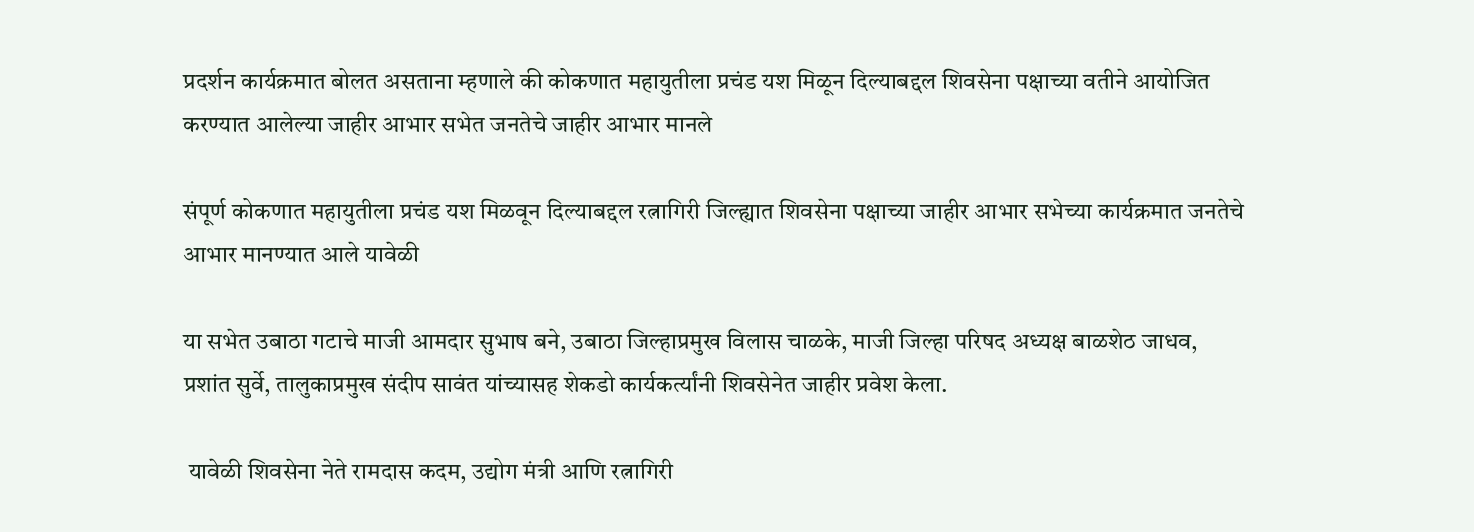प्रदर्शन कार्यक्रमात बोलत असताना म्हणाले की कोकणात महायुतीला प्रचंड यश मिळून दिल्याबद्दल शिवसेना पक्षाच्या वतीने आयोजित करण्यात आलेल्या जाहीर आभार सभेत जनतेचे जाहीर आभार मानले

संपूर्ण कोकणात महायुतीला प्रचंड यश मिळवून दिल्याबद्दल रत्नागिरी जिल्ह्यात शिवसेना पक्षाच्या जाहीर आभार सभेच्या कार्यक्रमात जनतेचे आभार मानण्यात आले यावेळी

या सभेत उबाठा गटाचे माजी आमदार सुभाष बने, उबाठा जिल्हाप्रमुख विलास चाळके, माजी जिल्हा परिषद अध्यक्ष बाळशेठ जाधव, प्रशांत सुर्वे, तालुकाप्रमुख संदीप सावंत यांच्यासह शेकडो कार्यकर्त्यांनी शिवसेनेत जाहीर प्रवेश केला.

 यावेळी शिवसेना नेते रामदास कदम, उद्योग मंत्री आणि रत्नागिरी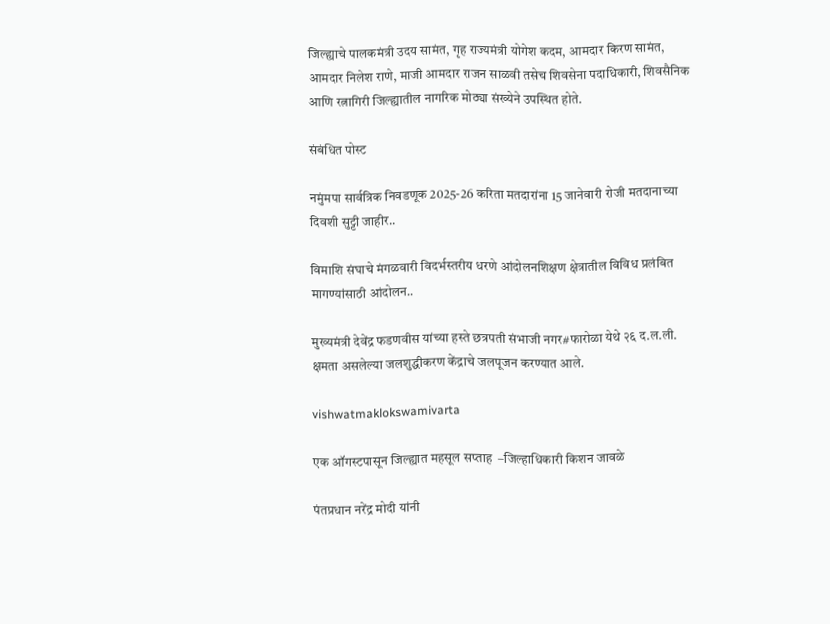जिल्ह्याचे पालकमंत्री उदय सामंत, गृह राज्यमंत्री योगेश कदम, आमदार किरण सामंत, आमदार निलेश राणे, माजी आमदार राजन साळवी तसेच शिवसेना पदाधिकारी, शिवसैनिक आणि रत्नागिरी जिल्ह्यातील नागरिक मोठ्या संख्येने उपस्थित होते.

संबंधित पोस्ट

नमुंमपा सार्वत्रिक निवडणूक 2025-26 करिता मतदारांना 15 जानेवारी रोजी मतदानाच्या दिवशी सुट्टी जाहीर..

विमाशि संघाचे मंगळवारी विदर्भस्तरीय धरणे आंदोलनशिक्षण क्षेत्रातील विविध प्रलंबित मागण्यांसाठी आंदोलन..

मुख्यमंत्री देवेंद्र फडणवीस यांच्या हस्ते छत्रपती संभाजी नगर#फारोळा येथे २६ द.ल.ली. क्षमता असलेल्या जलशुद्धीकरण केंद्राचे जलपूजन करण्यात आले.

vishwatmaklokswamivarta

एक ऑगस्टपासून जिल्ह्यात महसूल सप्ताह  –जिल्हाधिकारी किशन जावळे

पंतप्रधान नरेंद्र मोदी यांनी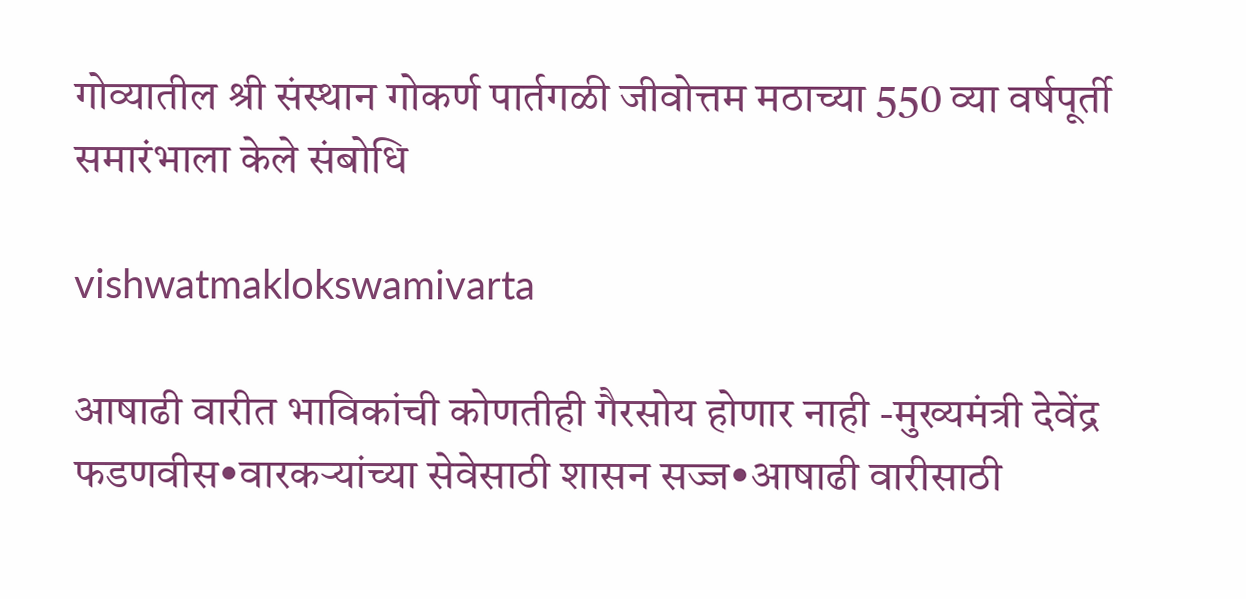गोव्यातील श्री संस्थान गोकर्ण पार्तगळी जीवोत्तम मठाच्या 550 व्या वर्षपूर्ती समारंभाला केले संबोधि

vishwatmaklokswamivarta

आषाढी वारीत भाविकांची कोणतीही गैरसोय होणार नाही -मुख्यमंत्री देवेंद्र फडणवीस•वारकऱ्यांच्या सेवेसाठी शासन सज्ज•आषाढी वारीसाठी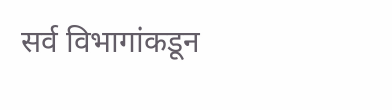सर्व विभागांकडून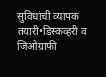सुविधांची व्यापक तयारी•डिस्कव्हरी व जिओग्राफी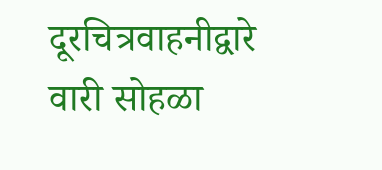दूरचित्रवाहनीद्वारे वारी सोहळा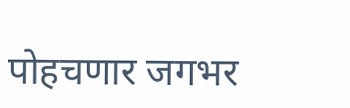पोहचणार जगभर